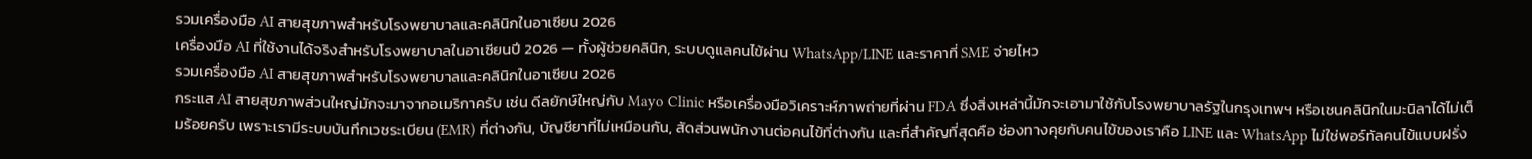รวมเครื่องมือ AI สายสุขภาพสำหรับโรงพยาบาลและคลินิกในอาเซียน 2026
เครื่องมือ AI ที่ใช้งานได้จริงสำหรับโรงพยาบาลในอาเซียนปี 2026 — ทั้งผู้ช่วยคลินิก, ระบบดูแลคนไข้ผ่าน WhatsApp/LINE และราคาที่ SME จ่ายไหว
รวมเครื่องมือ AI สายสุขภาพสำหรับโรงพยาบาลและคลินิกในอาเซียน 2026
กระแส AI สายสุขภาพส่วนใหญ่มักจะมาจากอเมริกาครับ เช่น ดีลยักษ์ใหญ่กับ Mayo Clinic หรือเครื่องมือวิเคราะห์ภาพถ่ายที่ผ่าน FDA ซึ่งสิ่งเหล่านี้มักจะเอามาใช้กับโรงพยาบาลรัฐในกรุงเทพฯ หรือเชนคลินิกในมะนิลาได้ไม่เต็มร้อยครับ เพราะเรามีระบบบันทึกเวชระเบียน (EMR) ที่ต่างกัน, บัญชียาที่ไม่เหมือนกัน, สัดส่วนพนักงานต่อคนไข้ที่ต่างกัน และที่สำคัญที่สุดคือ ช่องทางคุยกับคนไข้ของเราคือ LINE และ WhatsApp ไม่ใช่พอร์ทัลคนไข้แบบฝรั่ง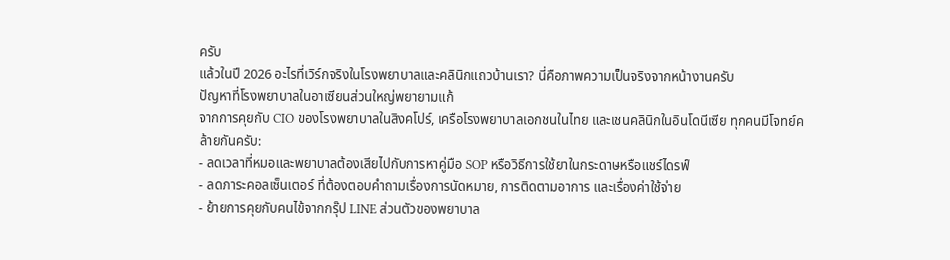ครับ
แล้วในปี 2026 อะไรที่เวิร์กจริงในโรงพยาบาลและคลินิกแถวบ้านเรา? นี่คือภาพความเป็นจริงจากหน้างานครับ
ปัญหาที่โรงพยาบาลในอาเซียนส่วนใหญ่พยายามแก้
จากการคุยกับ CIO ของโรงพยาบาลในสิงคโปร์, เครือโรงพยาบาลเอกชนในไทย และเชนคลินิกในอินโดนีเซีย ทุกคนมีโจทย์คล้ายกันครับ:
- ลดเวลาที่หมอและพยาบาลต้องเสียไปกับการหาคู่มือ SOP หรือวิธีการใช้ยาในกระดาษหรือแชร์ไดรฟ์
- ลดภาระคอลเซ็นเตอร์ ที่ต้องตอบคำถามเรื่องการนัดหมาย, การติดตามอาการ และเรื่องค่าใช้จ่าย
- ย้ายการคุยกับคนไข้จากกรุ๊ป LINE ส่วนตัวของพยาบาล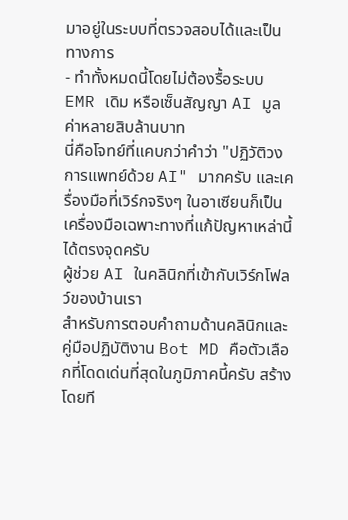มาอยู่ในระบบที่ตรวจสอบได้และเป็นทางการ
- ทำทั้งหมดนี้โดยไม่ต้องรื้อระบบ EMR เดิม หรือเซ็นสัญญา AI มูลค่าหลายสิบล้านบาท
นี่คือโจทย์ที่แคบกว่าคำว่า "ปฏิวัติวงการแพทย์ด้วย AI" มากครับ และเครื่องมือที่เวิร์กจริงๆ ในอาเซียนก็เป็นเครื่องมือเฉพาะทางที่แก้ปัญหาเหล่านี้ได้ตรงจุดครับ
ผู้ช่วย AI ในคลินิกที่เข้ากับเวิร์กโฟลว์ของบ้านเรา
สำหรับการตอบคำถามด้านคลินิกและคู่มือปฏิบัติงาน Bot MD คือตัวเลือกที่โดดเด่นที่สุดในภูมิภาคนี้ครับ สร้างโดยที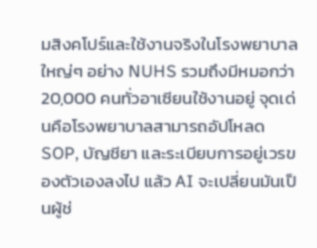มสิงคโปร์และใช้งานจริงในโรงพยาบาลใหญ่ๆ อย่าง NUHS รวมถึงมีหมอกว่า 20,000 คนทั่วอาเซียนใช้งานอยู่ จุดเด่นคือโรงพยาบาลสามารถอัปโหลด SOP, บัญชียา และระเบียบการอยู่เวรของตัวเองลงไป แล้ว AI จะเปลี่ยนมันเป็นผู้ช่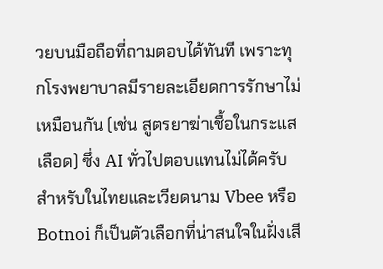วยบนมือถือที่ถามตอบได้ทันที เพราะทุกโรงพยาบาลมีรายละเอียดการรักษาไม่เหมือนกัน (เช่น สูตรยาฆ่าเชื้อในกระแสเลือด) ซึ่ง AI ทั่วไปตอบแทนไม่ได้ครับ
สำหรับในไทยและเวียดนาม Vbee หรือ Botnoi ก็เป็นตัวเลือกที่น่าสนใจในฝั่งเสี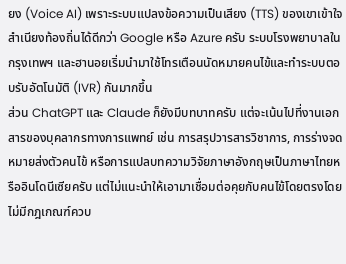ยง (Voice AI) เพราะระบบแปลงข้อความเป็นเสียง (TTS) ของเขาเข้าใจสำเนียงท้องถิ่นได้ดีกว่า Google หรือ Azure ครับ ระบบโรงพยาบาลในกรุงเทพฯ และฮานอยเริ่มนำมาใช้โทรเตือนนัดหมายคนไข้และทำระบบตอบรับอัตโนมัติ (IVR) กันมากขึ้น
ส่วน ChatGPT และ Claude ก็ยังมีบทบาทครับ แต่จะเน้นไปที่งานเอกสารของบุคลากรทางการแพทย์ เช่น การสรุปวารสารวิชาการ, การร่างจดหมายส่งตัวคนไข้ หรือการแปลบทความวิจัยภาษาอังกฤษเป็นภาษาไทยหรืออินโดนีเซียครับ แต่ไม่แนะนำให้เอามาเชื่อมต่อคุยกับคนไข้โดยตรงโดยไม่มีกฎเกณฑ์ควบ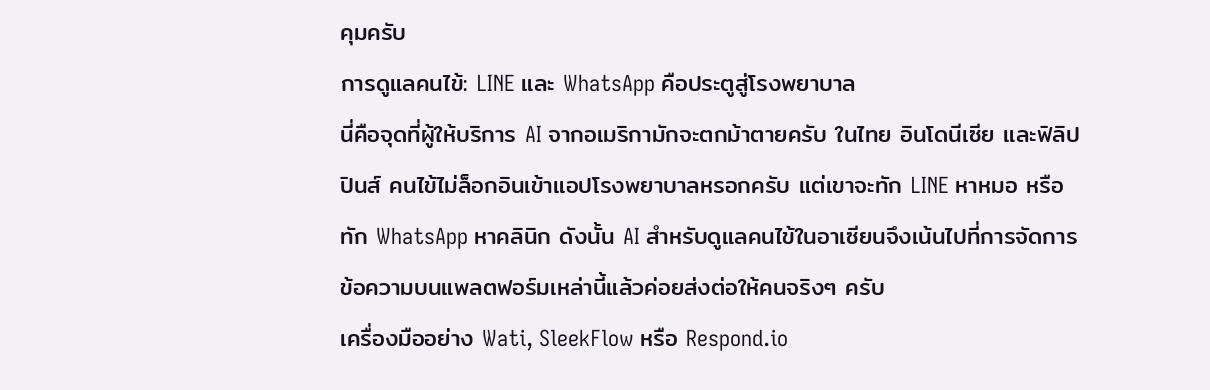คุมครับ
การดูแลคนไข้: LINE และ WhatsApp คือประตูสู่โรงพยาบาล
นี่คือจุดที่ผู้ให้บริการ AI จากอเมริกามักจะตกม้าตายครับ ในไทย อินโดนีเซีย และฟิลิปปินส์ คนไข้ไม่ล็อกอินเข้าแอปโรงพยาบาลหรอกครับ แต่เขาจะทัก LINE หาหมอ หรือทัก WhatsApp หาคลินิก ดังนั้น AI สำหรับดูแลคนไข้ในอาเซียนจึงเน้นไปที่การจัดการข้อความบนแพลตฟอร์มเหล่านี้แล้วค่อยส่งต่อให้คนจริงๆ ครับ
เครื่องมืออย่าง Wati, SleekFlow หรือ Respond.io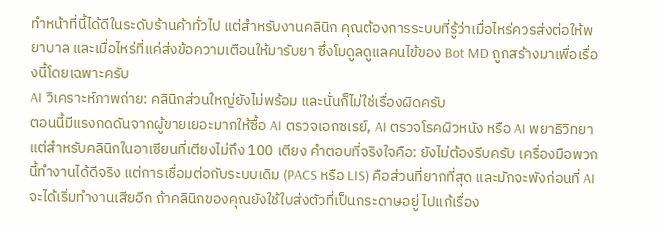ทำหน้าที่นี้ได้ดีในระดับร้านค้าทั่วไป แต่สำหรับงานคลินิก คุณต้องการระบบที่รู้ว่าเมื่อไหร่ควรส่งต่อให้พยาบาล และเมื่อไหร่ที่แค่ส่งข้อความเตือนให้มารับยา ซึ่งโมดูลดูแลคนไข้ของ Bot MD ถูกสร้างมาเพื่อเรื่องนี้โดยเฉพาะครับ
AI วิเคราะห์ภาพถ่าย: คลินิกส่วนใหญ่ยังไม่พร้อม และนั่นก็ไม่ใช่เรื่องผิดครับ
ตอนนี้มีแรงกดดันจากผู้ขายเยอะมากให้ซื้อ AI ตรวจเอกซเรย์, AI ตรวจโรคผิวหนัง หรือ AI พยาธิวิทยา แต่สำหรับคลินิกในอาเซียนที่เตียงไม่ถึง 100 เตียง คำตอบที่จริงใจคือ: ยังไม่ต้องรีบครับ เครื่องมือพวกนี้ทำงานได้ดีจริง แต่การเชื่อมต่อกับระบบเดิม (PACS หรือ LIS) คือส่วนที่ยากที่สุด และมักจะพังก่อนที่ AI จะได้เริ่มทำงานเสียอีก ถ้าคลินิกของคุณยังใช้ใบส่งตัวที่เป็นกระดาษอยู่ ไปแก้เรื่อง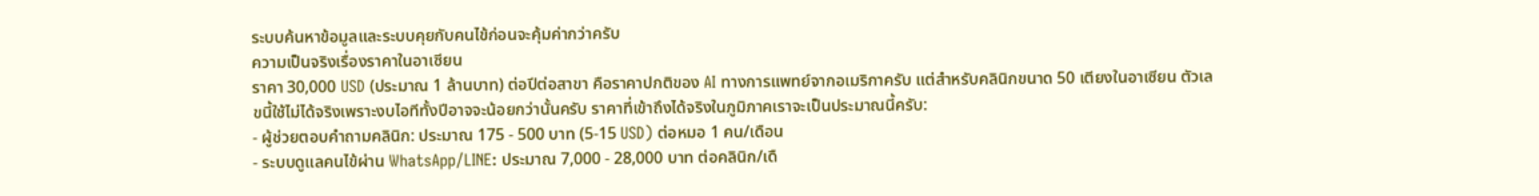ระบบค้นหาข้อมูลและระบบคุยกับคนไข้ก่อนจะคุ้มค่ากว่าครับ
ความเป็นจริงเรื่องราคาในอาเซียน
ราคา 30,000 USD (ประมาณ 1 ล้านบาท) ต่อปีต่อสาขา คือราคาปกติของ AI ทางการแพทย์จากอเมริกาครับ แต่สำหรับคลินิกขนาด 50 เตียงในอาเซียน ตัวเลขนี้ใช้ไม่ได้จริงเพราะงบไอทีทั้งปีอาจจะน้อยกว่านั้นครับ ราคาที่เข้าถึงได้จริงในภูมิภาคเราจะเป็นประมาณนี้ครับ:
- ผู้ช่วยตอบคำถามคลินิก: ประมาณ 175 - 500 บาท (5-15 USD) ต่อหมอ 1 คน/เดือน
- ระบบดูแลคนไข้ผ่าน WhatsApp/LINE: ประมาณ 7,000 - 28,000 บาท ต่อคลินิก/เดื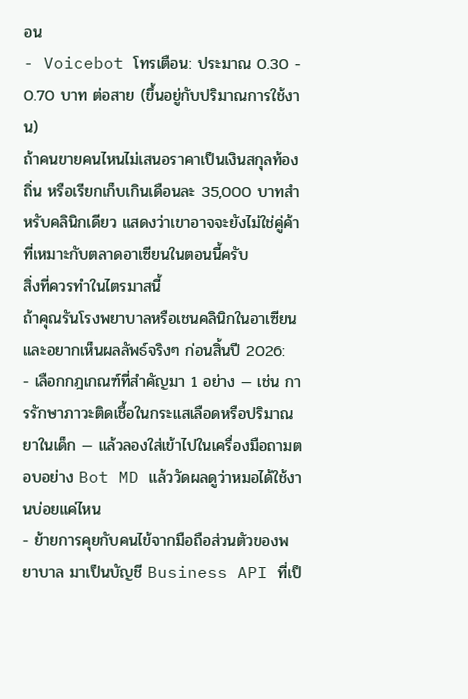อน
- Voicebot โทรเตือน: ประมาณ 0.30 - 0.70 บาท ต่อสาย (ขึ้นอยู่กับปริมาณการใช้งาน)
ถ้าคนขายคนไหนไม่เสนอราคาเป็นเงินสกุลท้องถิ่น หรือเรียกเก็บเกินเดือนละ 35,000 บาทสำหรับคลินิกเดียว แสดงว่าเขาอาจจะยังไม่ใช่คู่ค้าที่เหมาะกับตลาดอาเซียนในตอนนี้ครับ
สิ่งที่ควรทำในไตรมาสนี้
ถ้าคุณรันโรงพยาบาลหรือเชนคลินิกในอาเซียน และอยากเห็นผลลัพธ์จริงๆ ก่อนสิ้นปี 2026:
- เลือกกฎเกณฑ์ที่สำคัญมา 1 อย่าง — เช่น การรักษาภาวะติดเชื้อในกระแสเลือดหรือปริมาณยาในเด็ก — แล้วลองใส่เข้าไปในเครื่องมือถามตอบอย่าง Bot MD แล้ววัดผลดูว่าหมอได้ใช้งานบ่อยแค่ไหน
- ย้ายการคุยกับคนไข้จากมือถือส่วนตัวของพยาบาล มาเป็นบัญชี Business API ที่เป็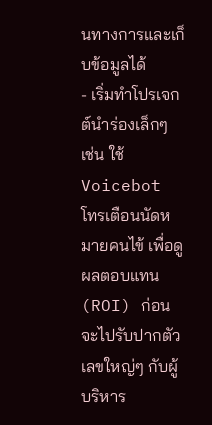นทางการและเก็บข้อมูลได้
- เริ่มทำโปรเจกต์นำร่องเล็กๆ เช่น ใช้ Voicebot โทรเตือนนัดหมายคนไข้ เพื่อดูผลตอบแทน (ROI) ก่อนจะไปรับปากตัวเลขใหญ่ๆ กับผู้บริหาร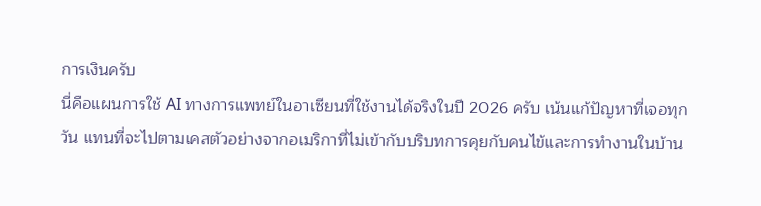การเงินครับ
นี่คือแผนการใช้ AI ทางการแพทย์ในอาเซียนที่ใช้งานได้จริงในปี 2026 ครับ เน้นแก้ปัญหาที่เจอทุกวัน แทนที่จะไปตามเคสตัวอย่างจากอเมริกาที่ไม่เข้ากับบริบทการคุยกับคนไข้และการทำงานในบ้าน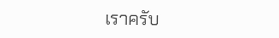เราครับ